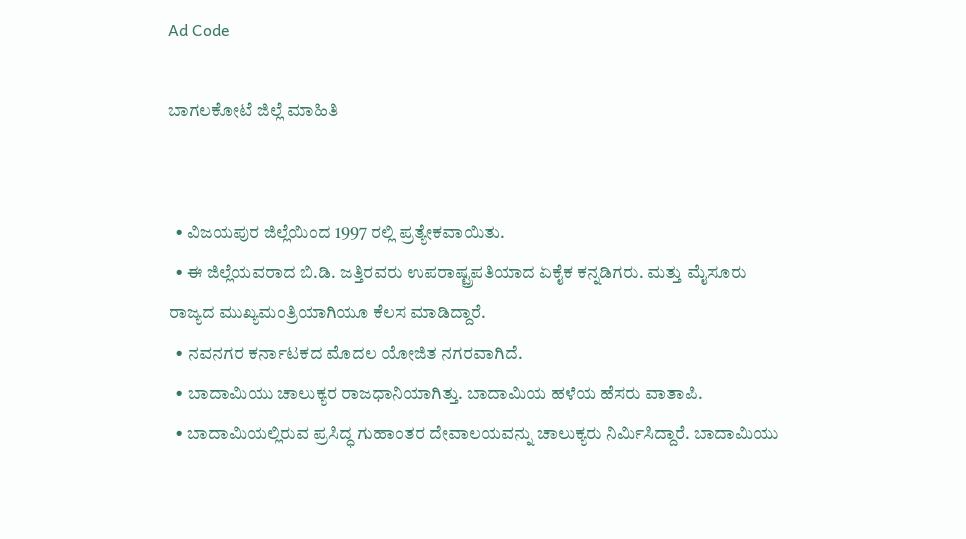Ad Code

ಬಾಗಲಕೋಟೆ ಜಿಲ್ಲೆ ಮಾಹಿತಿ


  • ವಿಜಯಪುರ ಜಿಲ್ಲೆಯಿಂದ 1997 ರಲ್ಲಿ ಪ್ರತ್ಯೇಕವಾಯಿತು.
  • ಈ ಜಿಲ್ಲೆಯವರಾದ ಬಿ.ಡಿ. ಜತ್ತಿರವರು ಉಪರಾಷ್ಟ್ರಪತಿಯಾದ ಏಕೈಕ ಕನ್ನಡಿಗರು. ಮತ್ತು ಮೈಸೂರು ರಾಜ್ಯದ ಮುಖ್ಯಮಂತ್ರಿಯಾಗಿಯೂ ಕೆಲಸ ಮಾಡಿದ್ದಾರೆ.
  • ನವನಗರ ಕರ್ನಾಟಕದ ಮೊದಲ ಯೋಜಿತ ನಗರವಾಗಿದೆ.
  • ಬಾದಾಮಿಯು ಚಾಲುಕ್ಯರ ರಾಜಧಾನಿಯಾಗಿತ್ತು. ಬಾದಾಮಿಯ ಹಳೆಯ ಹೆಸರು ವಾತಾಪಿ.
  • ಬಾದಾಮಿಯಲ್ಲಿರುವ ಪ್ರಸಿದ್ಧ ಗುಹಾಂತರ ದೇವಾಲಯವನ್ನು ಚಾಲುಕ್ಯರು ನಿರ್ಮಿಸಿದ್ದಾರೆ. ಬಾದಾಮಿಯು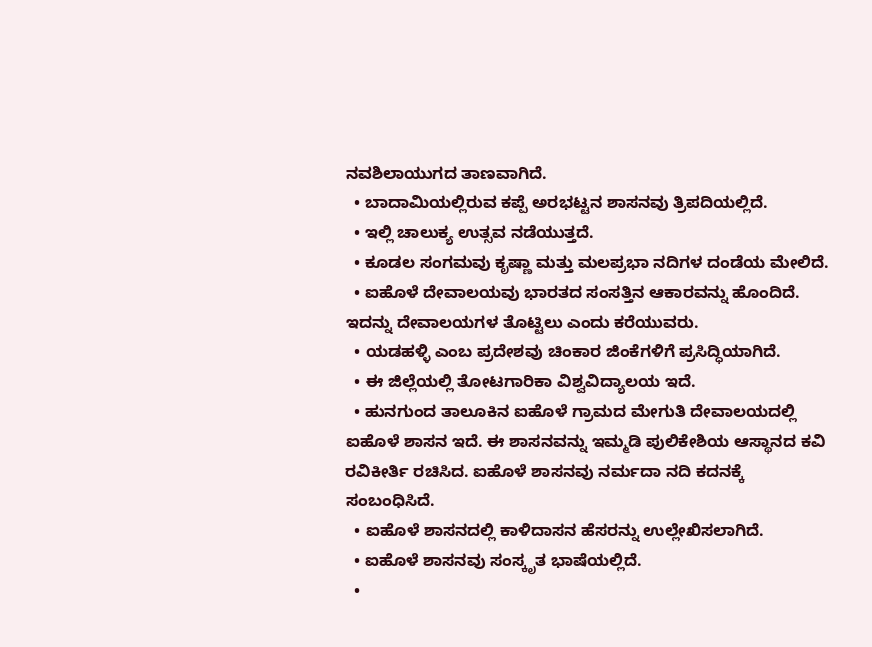ನವಶಿಲಾಯುಗದ ತಾಣವಾಗಿದೆ.
  • ಬಾದಾಮಿಯಲ್ಲಿರುವ ಕಪ್ಪೆ ಅರಭಟ್ಟನ ಶಾಸನವು ತ್ರಿಪದಿಯಲ್ಲಿದೆ.
  • ಇಲ್ಲಿ ಚಾಲುಕ್ಯ ಉತ್ಸವ ನಡೆಯುತ್ತದೆ.
  • ಕೂಡಲ ಸಂಗಮವು ಕೃಷ್ಣಾ ಮತ್ತು ಮಲಪ್ರಭಾ ನದಿಗಳ ದಂಡೆಯ ಮೇಲಿದೆ.
  • ಐಹೊಳೆ ದೇವಾಲಯವು ಭಾರತದ ಸಂಸತ್ತಿನ ಆಕಾರವನ್ನು ಹೊಂದಿದೆ. ಇದನ್ನು ದೇವಾಲಯಗಳ ತೊಟ್ಟಿಲು ಎಂದು ಕರೆಯುವರು.
  • ಯಡಹಳ್ಳಿ ಎಂಬ ಪ್ರದೇಶವು ಚಿಂಕಾರ ಜಿಂಕೆಗಳಿಗೆ ಪ್ರಸಿದ್ಧಿಯಾಗಿದೆ.
  • ಈ ಜಿಲ್ಲೆಯಲ್ಲಿ ತೋಟಗಾರಿಕಾ ವಿಶ್ವವಿದ್ಯಾಲಯ ಇದೆ.
  • ಹುನಗುಂದ ತಾಲೂಕಿನ ಐಹೊಳೆ ಗ್ರಾಮದ ಮೇಗುತಿ ದೇವಾಲಯದಲ್ಲಿ ಐಹೊಳೆ ಶಾಸನ ಇದೆ. ಈ ಶಾಸನವನ್ನು ಇಮ್ಮಡಿ ಪುಲಿಕೇಶಿಯ ಆಸ್ಥಾನದ ಕವಿ ರವಿಕೀರ್ತಿ ರಚಿಸಿದ. ಐಹೊಳೆ ಶಾಸನವು ನರ್ಮದಾ ನದಿ ಕದನಕ್ಕೆ ಸಂಬಂಧಿಸಿದೆ.
  • ಐಹೊಳೆ ಶಾಸನದಲ್ಲಿ ಕಾಳಿದಾಸನ ಹೆಸರನ್ನು ಉಲ್ಲೇಖಿಸಲಾಗಿದೆ.
  • ಐಹೊಳೆ ಶಾಸನವು ಸಂಸ್ಕೃತ ಭಾಷೆಯಲ್ಲಿದೆ.
  •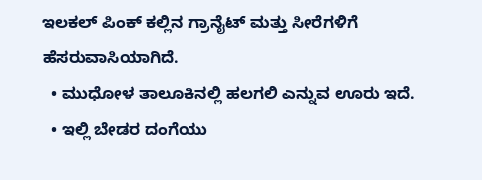ಇಲಕಲ್ ಪಿಂಕ್ ಕಲ್ಲಿನ ಗ್ರಾನೈಟ್ ಮತ್ತು ಸೀರೆಗಳಿಗೆ ಹೆಸರುವಾಸಿಯಾಗಿದೆ.
  • ಮುಧೋಳ ತಾಲೂಕಿನಲ್ಲಿ ಹಲಗಲಿ ಎನ್ನುವ ಊರು ಇದೆ.
  • ಇಲ್ಲಿ ಬೇಡರ ದಂಗೆಯು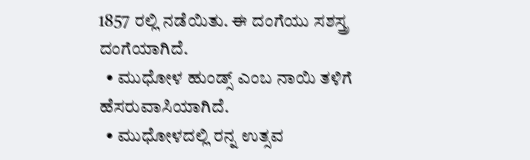1857 ರಲ್ಲಿ ನಡೆಯಿತು. ಈ ದಂಗೆಯು ಸಶಸ್ತ್ರ ದಂಗೆಯಾಗಿದೆ.
  • ಮುಧೋಳ ಹುಂಡ್ಸ್ ಎಂಬ ನಾಯಿ ತಳಿಗೆ ಹೆಸರುವಾಸಿಯಾಗಿದೆ.
  • ಮುಧೋಳದಲ್ಲಿ ರನ್ನ ಉತ್ಸವ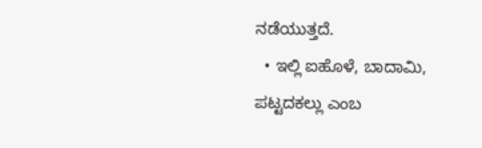ನಡೆಯುತ್ತದೆ.
  • ಇಲ್ಲಿ ಐಹೊಳೆ, ಬಾದಾಮಿ, ಪಟ್ಟದಕಲ್ಲು ಎಂಬ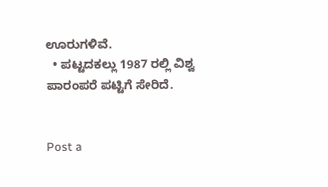ಊರುಗಳಿವೆ.
  • ಪಟ್ಟದಕಲ್ಲು 1987 ರಲ್ಲಿ ವಿಶ್ವ ಪಾರಂಪರೆ ಪಟ್ಟಿಗೆ ಸೇರಿದೆ.


Post a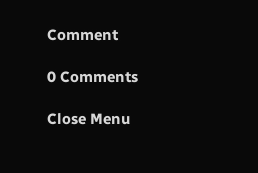Comment

0 Comments

Close Menu